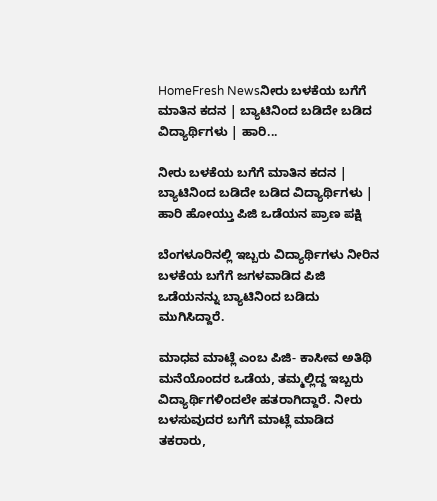HomeFresh Newsನೀರು ಬಳಕೆಯ ಬಗೆಗೆ ಮಾತಿನ ಕದನ | ಬ್ಯಾಟಿನಿಂದ ಬಡಿದೇ ಬಡಿದ ವಿದ್ಯಾರ್ಥಿಗಳು | ಹಾರಿ...

ನೀರು ಬಳಕೆಯ ಬಗೆಗೆ ಮಾತಿನ ಕದನ | ಬ್ಯಾಟಿನಿಂದ ಬಡಿದೇ ಬಡಿದ ವಿದ್ಯಾರ್ಥಿಗಳು | ಹಾರಿ ಹೋಯ್ತು ಪಿಜಿ ಒಡೆಯನ ಪ್ರಾಣ ಪಕ್ಷಿ

ಬೆಂಗಳೂರಿನಲ್ಲಿ ಇಬ್ಬರು ವಿದ್ಯಾರ್ಥಿಗಳು ನೀರಿನ ಬಳಕೆಯ ಬಗೆಗೆ ಜಗಳವಾಡಿದ ಪಿಜಿ ಒಡೆಯನನ್ನು ಬ್ಯಾಟಿನಿಂದ ಬಡಿದು ಮುಗಿಸಿದ್ದಾರೆ.

ಮಾಧವ ಮಾಟ್ಲೆ ಎಂಬ ಪಿಜಿ- ಕಾಸೀವ ಅತಿಥಿ ಮನೆಯೊಂದರ ಒಡೆಯ, ತಮ್ಮಲ್ಲಿದ್ದ ಇಬ್ಬರು ವಿದ್ಯಾರ್ಥಿಗಳಿಂದಲೇ ಹತರಾಗಿದ್ದಾರೆ. ನೀರು ಬಳಸುವುದರ ಬಗೆಗೆ ಮಾಟ್ಲೆ ಮಾಡಿದ ತಕರಾರು,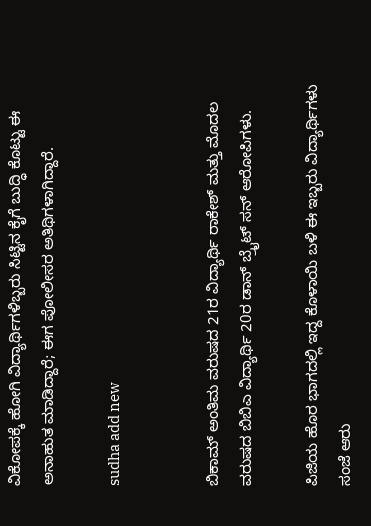ವಿಕೋಪಕ್ಕೆ ಹೋಗಿ ವಿದ್ಯಾರ್ಥಿಗಳಿಬ್ಬರು ಸಿಟ್ಟಿನ ಕೈಗೆ ಬುದ್ಧಿ ಕೊಟ್ಟು ಈ ಅನಾಹುತ ಮಾಡಿದ್ದಾರೆ; ಈಗ ಪೋಲೀಸರ ಅತಿಥಿಗಳಾಗಿದ್ದಾರೆ.

sudha add new


ಬಿಕಾಮ್ ಅಂತಿಮ ವರುಷದ 21ರ ವಿದ್ಯಾರ್ಥಿ ರಾಕೇಶ್ ಮತ್ತು ಮೊದಲ ವರುಷದ ಬಿಬಿಎ ವಿದ್ಯಾರ್ಥಿ 20ರ ಡಾನ್ ಬ್ರೈಟ್ ಸನ್ ಆರೋಪಿಗಳು.

ಪಿಜಿಯ ಹೊರ ಭಾಗದಲ್ಲಿ ಇದ್ದ ಕೊಳಾಯಿ ಬಳಿ ಈ ಇಬ್ಬರು ವಿದ್ಯಾರ್ಥಿಗಳು ಸಂಜೆ ಆರು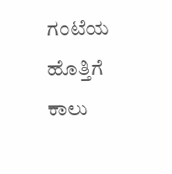ಗಂಟೆಯ ಹೊತ್ತಿಗೆ ಕಾಲು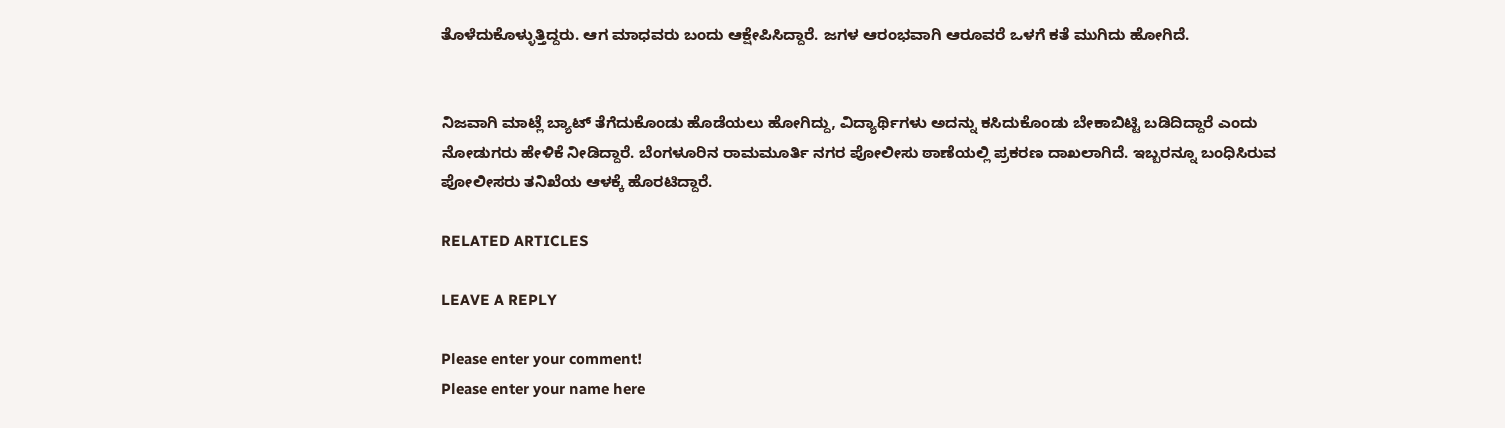ತೊಳೆದುಕೊಳ್ಳುತ್ತಿದ್ದರು. ಆಗ ಮಾಧವರು ಬಂದು ಆಕ್ಷೇಪಿಸಿದ್ದಾರೆ. ಜಗಳ ಆರಂಭವಾಗಿ ಆರೂವರೆ ಒಳಗೆ ಕತೆ ಮುಗಿದು ಹೋಗಿದೆ.


ನಿಜವಾಗಿ ಮಾಟ್ಲೆ ಬ್ಯಾಟ್ ತೆಗೆದುಕೊಂಡು ಹೊಡೆಯಲು ಹೋಗಿದ್ದು, ವಿದ್ಯಾರ್ಥಿಗಳು ಅದನ್ನು ಕಸಿದುಕೊಂಡು ಬೇಕಾಬಿಟ್ಟಿ ಬಡಿದಿದ್ದಾರೆ ಎಂದು ನೋಡುಗರು ಹೇಳಿಕೆ ನೀಡಿದ್ದಾರೆ. ಬೆಂಗಳೂರಿನ ರಾಮಮೂರ್ತಿ ನಗರ ಪೋಲೀಸು ಠಾಣೆಯಲ್ಲಿ ಪ್ರಕರಣ ದಾಖಲಾಗಿದೆ. ಇಬ್ಬರನ್ನೂ ಬಂಧಿಸಿರುವ ಪೋಲೀಸರು ತನಿಖೆಯ ಆಳಕ್ಕೆ ಹೊರಟಿದ್ದಾರೆ.

RELATED ARTICLES

LEAVE A REPLY

Please enter your comment!
Please enter your name here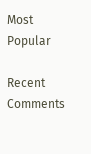Most Popular

Recent Comments